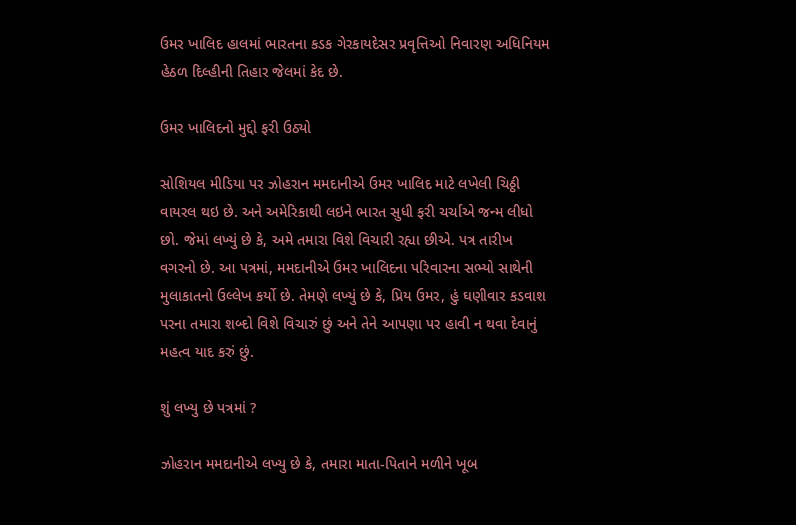ઉમર ખાલિદ હાલમાં ભારતના કડક ગેરકાયદેસર પ્રવૃત્તિઓ નિવારણ અધિનિયમ હેઠળ દિલ્હીની તિહાર જેલમાં કેદ છે.

ઉમર ખાલિદનો મુદ્દો ફરી ઉઠ્યો

સોશિયલ મીડિયા પર ઝોહરાન મમદાનીએ ઉમર ખાલિદ માટે લખેલી ચિઠ્ઠી વાયરલ થઇ છે. અને અમેરિકાથી લઇને ભારત સુધી ફરી ચર્ચાએ જન્મ લીધો છો. જેમાં લખ્યું છે કે, અમે તમારા વિશે વિચારી રહ્યા છીએ. પત્ર તારીખ વગરનો છે. આ પત્રમાં, મમદાનીએ ઉમર ખાલિદના પરિવારના સભ્યો સાથેની મુલાકાતનો ઉલ્લેખ કર્યો છે. તેમણે લખ્યું છે કે, પ્રિય ઉમર, હું ઘણીવાર કડવાશ પરના તમારા શબ્દો વિશે વિચારું છું અને તેને આપણા પર હાવી ન થવા દેવાનું મહત્વ યાદ કરું છું.

શું લખ્યુ છે પત્રમાં ?

ઝોહરાન મમદાનીએ લખ્યુ છે કે, તમારા માતા-પિતાને મળીને ખૂબ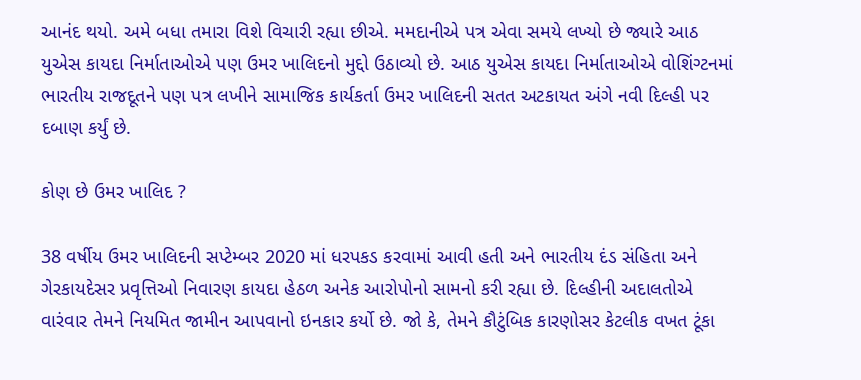આનંદ થયો. અમે બધા તમારા વિશે વિચારી રહ્યા છીએ. મમદાનીએ પત્ર એવા સમયે લખ્યો છે જ્યારે આઠ યુએસ કાયદા નિર્માતાઓએ પણ ઉમર ખાલિદનો મુદ્દો ઉઠાવ્યો છે. આઠ યુએસ કાયદા નિર્માતાઓએ વોશિંગ્ટનમાં ભારતીય રાજદૂતને પણ પત્ર લખીને સામાજિક કાર્યકર્તા ઉમર ખાલિદની સતત અટકાયત અંગે નવી દિલ્હી પર દબાણ કર્યું છે.

કોણ છે ઉમર ખાલિદ ?

38 વર્ષીય ઉમર ખાલિદની સપ્ટેમ્બર 2020 માં ધરપકડ કરવામાં આવી હતી અને ભારતીય દંડ સંહિતા અને ગેરકાયદેસર પ્રવૃત્તિઓ નિવારણ કાયદા હેઠળ અનેક આરોપોનો સામનો કરી રહ્યા છે. દિલ્હીની અદાલતોએ વારંવાર તેમને નિયમિત જામીન આપવાનો ઇનકાર કર્યો છે. જો કે, તેમને કૌટુંબિક કારણોસર કેટલીક વખત ટૂંકા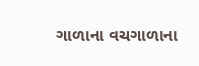ગાળાના વચગાળાના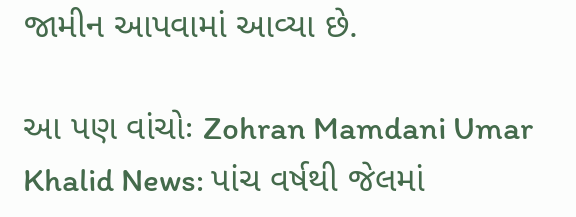જામીન આપવામાં આવ્યા છે.

આ પણ વાંચોઃ Zohran Mamdani Umar Khalid News: પાંચ વર્ષથી જેલમાં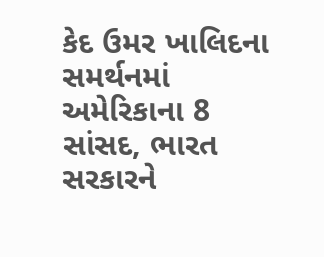કેદ ઉમર ખાલિદના સમર્થનમાં અમેરિકાના 8 સાંસદ, ભારત સરકારને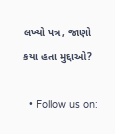લખ્યો પત્ર, જાણો કયા હતા મુદ્દાઓ?

  • Follow us on: